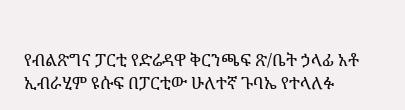የብልጽግና ፓርቲ የድሬዳዋ ቅርንጫፍ ጽ/ቤት ኃላፊ አቶ ኢብራሂም ዩሱፍ በፓርቲው ሁለተኛ ጉባኤ የተላለፉ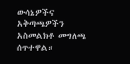ውሳኔዎችና አቅጣጫዎችን አስመልክቶ መግለጫ ሰጥተዋል።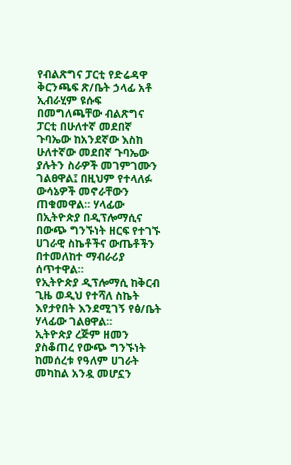የብልጽግና ፓርቲ የድሬዳዋ ቅርንጫፍ ጽ/ቤት ኃላፊ አቶ ኢብራሂም ዩሱፍ በመግለጫቸው ብልጽግና ፓርቲ በሁለተኛ መደበኛ ጉባኤው ከአንደኛው እስከ ሁለተኛው መደበኛ ጉባኤው ያሉትን ስራዎች መገምገሙን ገልፀዋል፤ በዚህም የተላለፉ ውሳኔዎች መኖራቸውን ጠቁመዋል። ሃላፊው በኢትዮጵያ በዲፕሎማሲና በውጭ ግንኙነት ዘርፍ የተገኙ ሀገራዊ ስኬቶችና ውጤቶችን በተመለከተ ማብራሪያ ሰጥተዋል።
የኢትዮጵያ ዲፕሎማሲ ከቅርብ ጊዜ ወዲህ የተሻለ ስኬት እየታየበት እንደሚገኝ የፅ/ቤት ሃላፊው ገልፀዋል።
ኢትዮጵያ ረጅም ዘመን ያስቆጠረ የውጭ ግንኙነት ከመሰረቱ የዓለም ሀገራት መካከል አንዷ መሆኗን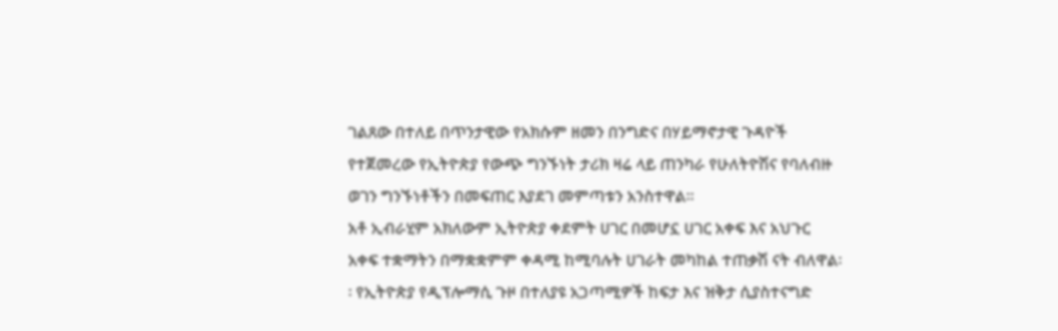ገልጸው በተለይ በጥንታዊው የአክሱም ዘመን በንግድና በሃይማኖታዊ ጉዳዮች የተጀመረው የኢትዮጵያ የውጭ ግንኙነት ታሪክ ዛሬ ላይ ጠንካራ የሁለትዮሽና የባለብዙ ወገን ግንኙነቶችን በመፍጠር እያደገ መምጣቱን አንስተዋል።
አቶ ኢብራሂም አክለውም ኢትዮጵያ ቀደምት ሀገር በመሆኗ ሀገር አቀፍ እና አህጉር አቀፍ ተቋማትን በማቋቋምም ቀዳሚ ከሚባሉት ሀገራት መካከል ተጠቃሽ ናት ብለዋል፡፡ የኢትዮጵያ የዲፕሎማሲ ጉዞ በተለያዩ አጋጣሚዎች ከፍታ እና ዝቅታ ሲያስተናግድ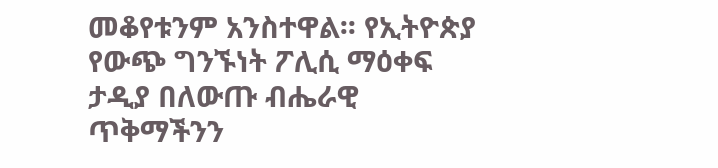መቆየቱንም አንስተዋል፡፡ የኢትዮጵያ የውጭ ግንኙነት ፖሊሲ ማዕቀፍ ታዲያ በለውጡ ብሔራዊ ጥቅማችንን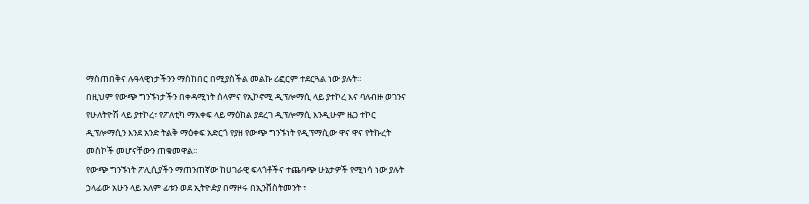ማስጠበቅና ሉዓላዊነታችንን ማስከበር በሚያስችል መልኩ ሪፎርም ተደርጓል ነው ያሉት።
በዚህም የውጭ ግንኙነታችን በቀዳሚነት ሰላምና የኢኮኖሚ ዲፕሎማሲ ላይ ያተኮረ እና ባለብዙ ወገንና የሁለትዮሽ ላይ ያተኮረ፣ የፖለቲካ ማእቀፍ ላይ ማዕከል ያደረገ ዲፕሎማሲ እንዲሁም ዜጋ ተኮር ዲፕሎማሲን እንደ አንድ ትልቅ ማዕቀፍ አድርጎ የያዘ የውጭ ግንኙነት የዲፕማሲው ዋና ዋና የትኩረት መስኮች መሆናቸውን ጠቁመዋል።
የውጭ ግንኙነት ፖሊሲያችን ማጠንጠኛው ከሀገራዊ ፍላጎቶችና ተጨባጭ ሁኔታዎች የሚነሳ ነው ያሉት ኃላፊው አሁን ላይ አለም ፊቱን ወደ ኢትዮዽያ በማዞሩ በኢንቨስትመንት ፣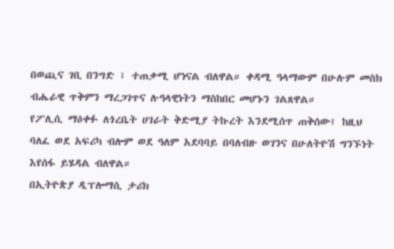በወጪና ገቢ በንግድ ፣ ተጠቃሚ ሆነናል ብለዋል። ቀዳሚ ዓላማውም በሁሉም መስክ ብሔራዊ ጥቅምን ማረጋገጥና ሉዓላዊነትን ማስከበር መሆኑን ገልጸዋል።
የፖሊሲ ማዕቀፉ ለጎረቤት ሀገራት ቅድሚያ ትኩረት እንደሚሰጥ ጠቅሰው፤ ከዚህ ባለፈ ወደ አፍሪካ ብሎም ወደ ዓለም አደባባይ በባለብዙ ወገንና በሁለትዮሽ ግንኙነት እየሰፋ ይሄዳል ብለዋል።
በኢትዮጵያ ዲፕሎማሲ ታሪክ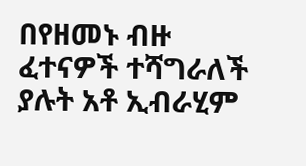በየዘመኑ ብዙ ፈተናዎች ተሻግራለች ያሉት አቶ ኢብራሂም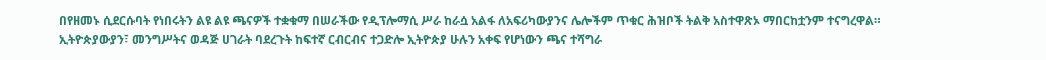በየዘመኑ ሲደርሱባት የነበሩትን ልዩ ልዩ ጫናዎች ተቋቁማ በሠራችው የዲፕሎማሲ ሥራ ከራሷ አልፋ ለአፍሪካውያንና ሌሎችም ጥቁር ሕዝቦች ትልቅ አስተዋጽኦ ማበርከቷንም ተናግረዋል።
ኢትዮጵያውያን፣ መንግሥትና ወዳጅ ሀገራት ባደረጉት ከፍተኛ ርብርብና ተጋድሎ ኢትዮጵያ ሁሉን አቀፍ የሆነውን ጫና ተሻግራ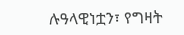ሉዓላዊነቷን፣ የግዛት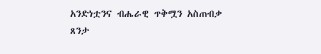አንድነቷንና ብሔራዊ ጥቅሟን አስጠብቃ ጸንታ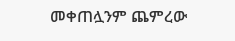መቀጠሏንም ጨምረው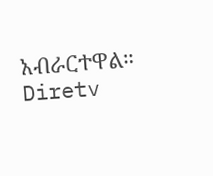አብራርተዋል።
Diretv